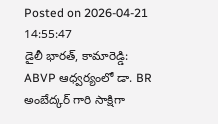Posted on 2026-04-21 14:55:47
డైలీ భారత్, కామారెడ్డి: ABVP ఆధ్వర్యంలో డా. BR అంబేద్కర్ గారి సాక్షిగా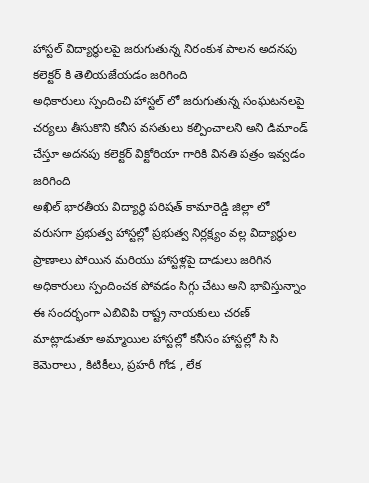హాస్టల్ విద్యార్థులపై జరుగుతున్న నిరంకుశ పాలన అదనపు కలెక్టర్ కి తెలియజేయడం జరిగింది
అధికారులు స్పందించి హాస్టల్ లో జరుగుతున్న సంఘటనలపై చర్యలు తీసుకొని కనీస వసతులు కల్పించాలని అని డిమాండ్ చేస్తూ అదనపు కలెక్టర్ విక్టోరియా గారికి వినతి పత్రం ఇవ్వడం జరిగింది
అఖిల్ భారతీయ విద్యార్థి పరిషత్ కామారెడ్డి జిల్లా లో వరుసగా ప్రభుత్వ హాస్టల్లో ప్రభుత్వ నిర్లక్ష్యం వల్ల విద్యార్థుల ప్రాణాలు పోయిన మరియు హాస్టళ్లపై దాడులు జరిగిన అధికారులు స్పందించక పోవడం సిగ్గు చేటు అని భావిస్తున్నాం ఈ సందర్భంగా ఎబివిపి రాష్ట్ర నాయకులు చరణ్ మాట్లాడుతూ అమ్మాయిల హాస్టల్లో కనీసం హాస్టల్లో సి సి కెమెరాలు , కిటికీలు, ప్రహరీ గోడ , లేక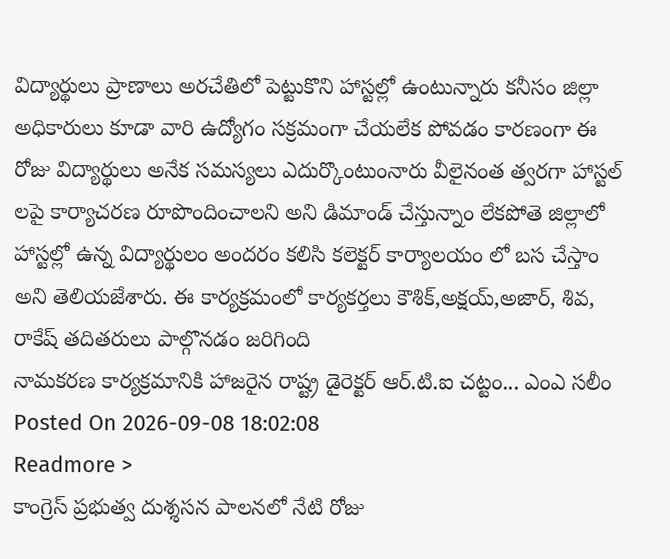విద్యార్థులు ప్రాణాలు అరచేతిలో పెట్టుకొని హాస్టల్లో ఉంటున్నారు కనీసం జిల్లా అధికారులు కూడా వారి ఉద్యోగం సక్రమంగా చేయలేక పోవడం కారణంగా ఈ రోజు విద్యార్థులు అనేక సమస్యలు ఎదుర్కొంటుంనారు వీలైనంత త్వరగా హాస్టల్ లపై కార్యాచరణ రూపొందించాలని అని డిమాండ్ చేస్తున్నాం లేకపోతె జిల్లాలో హాస్టల్లో ఉన్న విద్యార్థులం అందరం కలిసి కలెక్టర్ కార్యాలయం లో బస చేస్తాం అని తెలియజేశారు. ఈ కార్యక్రమంలో కార్యకర్తలు కౌశిక్,అక్షయ్,అజార్, శివ, రాకేష్ తదితరులు పాల్గొనడం జరిగింది
నామకరణ కార్యక్రమానికి హాజరైన రాష్ట్ర డైరెక్టర్ ఆర్.టి.ఐ చట్టం... ఎంఎ సలీం
Posted On 2026-09-08 18:02:08
Readmore >
కాంగ్రెస్ ప్రభుత్వ దుశ్శసన పాలనలో నేటి రోజు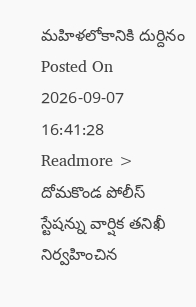మహిళలోకానికి దుర్దినం
Posted On 2026-09-07 16:41:28
Readmore >
దోమకొండ పోలీస్ స్టేషన్ను వార్షిక తనిఖీ నిర్వహించిన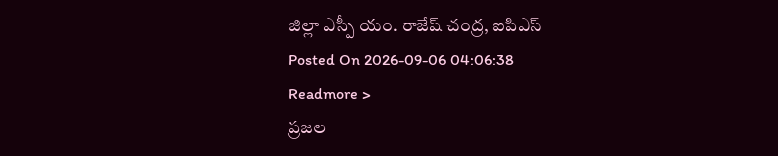జిల్లా ఎస్పీ యం. రాజేష్ చంద్ర, ఐపిఎస్
Posted On 2026-09-06 04:06:38
Readmore >
ప్రజల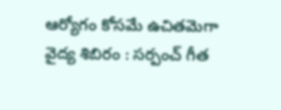ఆర్యోగం కోసమే ఉచితమెగా వైద్య శిబిరం : సర్పంచ్ గీత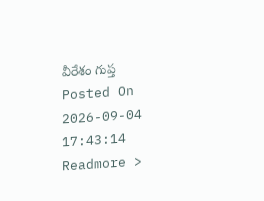వీరేశం గుప్త
Posted On 2026-09-04 17:43:14
Readmore >